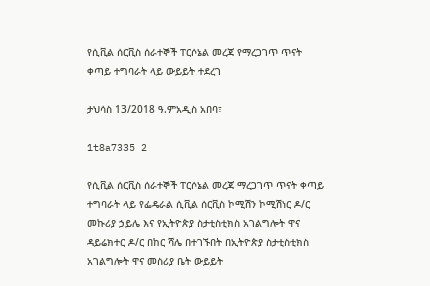የሲቪል ሰርቪስ ሰራተኞች ፐርሶኔል መረጃ የማረጋገጥ ጥናት ቀጣይ ተግባራት ላይ ውይይት ተደረገ

ታህሳስ 13/2018 ዓ.ምአዲስ አበባ፣

1t8a7335 2

የሲቪል ሰርቪስ ሰራተኞች ፐርሶኔል መረጃ ማረጋገጥ ጥናት ቀጣይ ተግባራት ላይ የፌዴራል ሲቪል ሰርቪስ ኮሚሽን ኮሚሽነር ዶ/ር መኩሪያ ኃይሌ እና የኢትዮጵያ ስታቲስቲክስ አገልግሎት ዋና ዳይሬክተር ዶ/ር በከር ሻሌ በተገኙበት በኢትዮጵያ ስታቲስቲክስ አገልግሎት ዋና መስሪያ ቤት ውይይት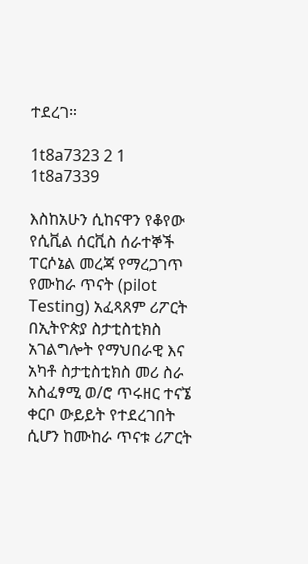ተደረገ።

1t8a7323 2 1
1t8a7339

እስከአሁን ሲከናዋን የቆየው የሲቪል ሰርቪስ ሰራተኞች ፐርሶኔል መረጃ የማረጋገጥ የሙከራ ጥናት (pilot Testing) አፈጻጸም ሪፖርት በኢትዮጵያ ስታቲስቲክስ አገልግሎት የማህበራዊ እና አካቶ ስታቲስቲክስ መሪ ስራ አስፈፃሚ ወ/ሮ ጥሩዘር ተናኜ ቀርቦ ውይይት የተደረገበት ሲሆን ከሙከራ ጥናቱ ሪፖርት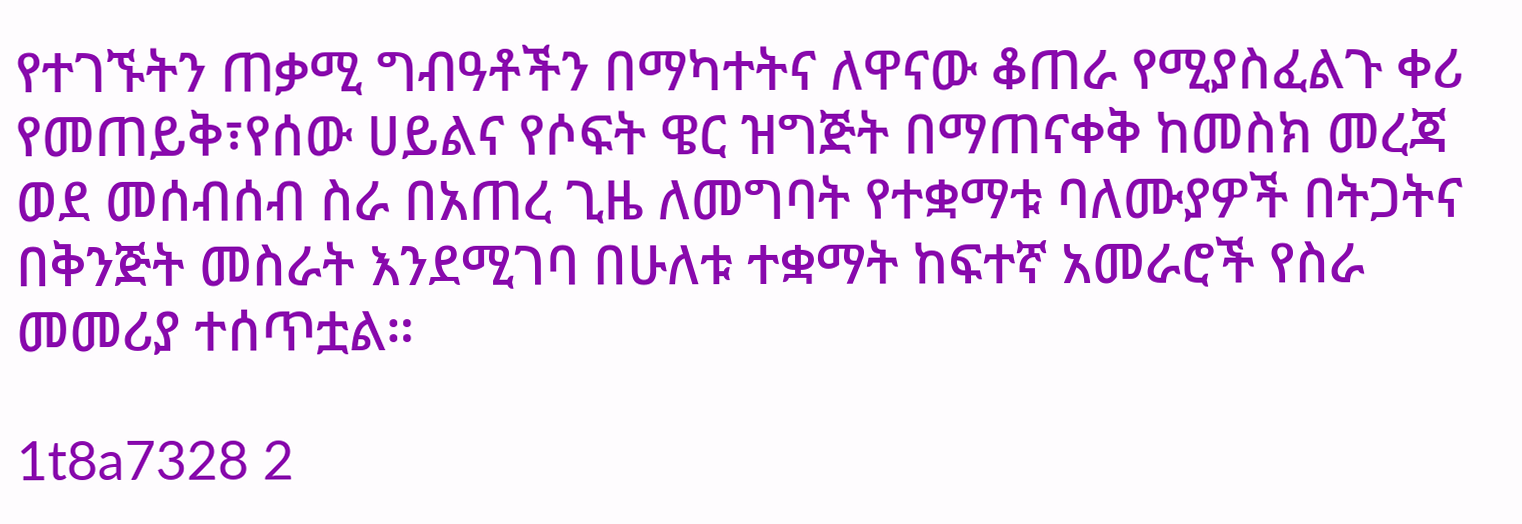የተገኙትን ጠቃሚ ግብዓቶችን በማካተትና ለዋናው ቆጠራ የሚያስፈልጉ ቀሪ የመጠይቅ፣የሰው ሀይልና የሶፍት ዌር ዝግጅት በማጠናቀቅ ከመስክ መረጃ ወደ መሰብሰብ ስራ በአጠረ ጊዜ ለመግባት የተቋማቱ ባለሙያዎች በትጋትና በቅንጅት መስራት እንደሚገባ በሁለቱ ተቋማት ከፍተኛ አመራሮች የስራ መመሪያ ተሰጥቷል።

1t8a7328 2